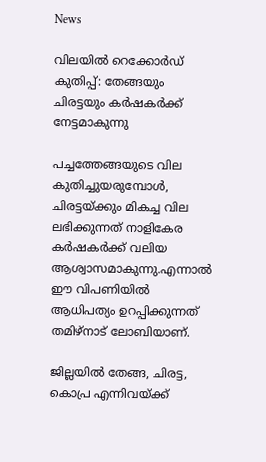News

വിലയില്‍ റെക്കോര്‍ഡ് കുതിപ്പ്: തേങ്ങയും ചിരട്ടയും കര്‍ഷകര്‍ക്ക് നേട്ടമാകുന്നു

പച്ചത്തേങ്ങയുടെ വില കുതിച്ചുയരുമ്പോള്‍, ചിരട്ടയ്ക്കും മികച്ച വില ലഭിക്കുന്നത് നാളികേര കർഷകർക്ക് വലിയ ആശ്വാസമാകുന്നു.എന്നാല്‍ ഈ വിപണിയില്‍ ആധിപത്യം ഉറപ്പിക്കുന്നത് തമിഴ്‌നാട് ലോബിയാണ്.

ജില്ലയില്‍ തേങ്ങ, ചിരട്ട, കൊപ്ര എന്നിവയ്ക്ക്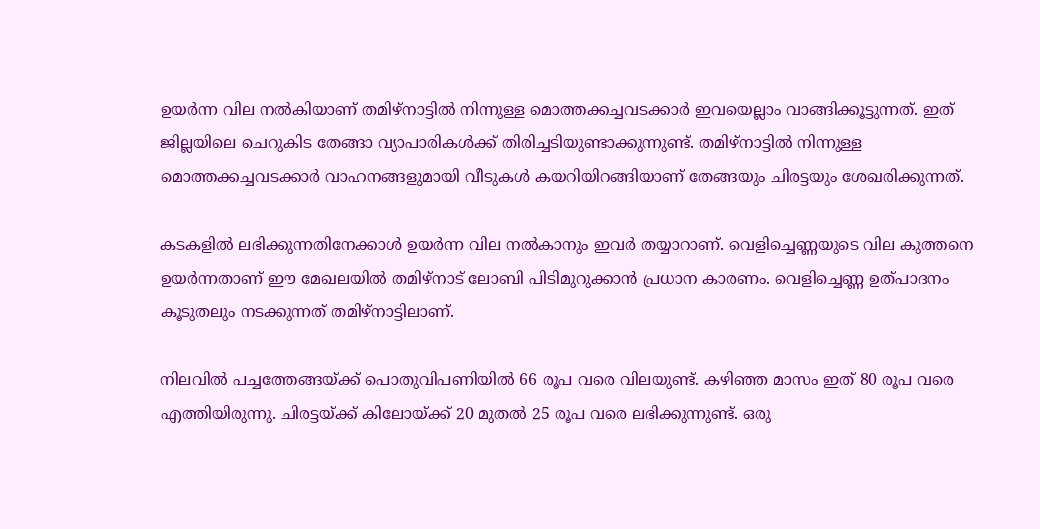ഉയർന്ന വില നല്‍കിയാണ് തമിഴ്‌നാട്ടില്‍ നിന്നുള്ള മൊത്തക്കച്ചവടക്കാർ ഇവയെല്ലാം വാങ്ങിക്കൂട്ടുന്നത്. ഇത് ജില്ലയിലെ ചെറുകിട തേങ്ങാ വ്യാപാരികള്‍ക്ക് തിരിച്ചടിയുണ്ടാക്കുന്നുണ്ട്. തമിഴ്‌നാട്ടില്‍ നിന്നുള്ള മൊത്തക്കച്ചവടക്കാർ വാഹനങ്ങളുമായി വീടുകള്‍ കയറിയിറങ്ങിയാണ് തേങ്ങയും ചിരട്ടയും ശേഖരിക്കുന്നത്.

കടകളില്‍ ലഭിക്കുന്നതിനേക്കാള്‍ ഉയർന്ന വില നല്‍കാനും ഇവർ തയ്യാറാണ്. വെളിച്ചെണ്ണയുടെ വില കുത്തനെ ഉയർന്നതാണ് ഈ മേഖലയില്‍ തമിഴ്നാട് ലോബി പിടിമുറുക്കാൻ പ്രധാന കാരണം. വെളിച്ചെണ്ണ ഉത്പാദനം കൂടുതലും നടക്കുന്നത് തമിഴ്‌നാട്ടിലാണ്.

നിലവില്‍ പച്ചത്തേങ്ങയ്ക്ക് പൊതുവിപണിയില്‍ 66 രൂപ വരെ വിലയുണ്ട്. കഴിഞ്ഞ മാസം ഇത് 80 രൂപ വരെ എത്തിയിരുന്നു. ചിരട്ടയ്ക്ക് കിലോയ്ക്ക് 20 മുതല്‍ 25 രൂപ വരെ ലഭിക്കുന്നുണ്ട്. ഒരു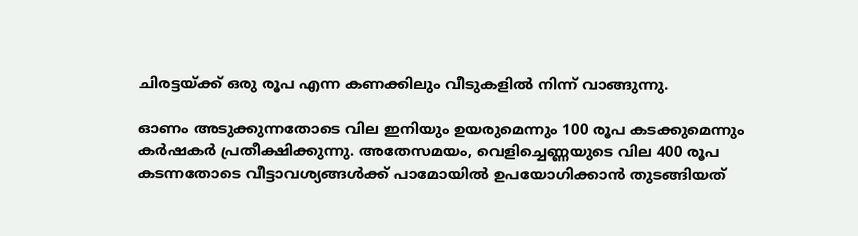ചിരട്ടയ്ക്ക് ഒരു രൂപ എന്ന കണക്കിലും വീടുകളില്‍ നിന്ന് വാങ്ങുന്നു.

ഓണം അടുക്കുന്നതോടെ വില ഇനിയും ഉയരുമെന്നും 100 രൂപ കടക്കുമെന്നും കർഷകർ പ്രതീക്ഷിക്കുന്നു. അതേസമയം, വെളിച്ചെണ്ണയുടെ വില 400 രൂപ കടന്നതോടെ വീട്ടാവശ്യങ്ങള്‍ക്ക് പാമോയില്‍ ഉപയോഗിക്കാൻ തുടങ്ങിയത്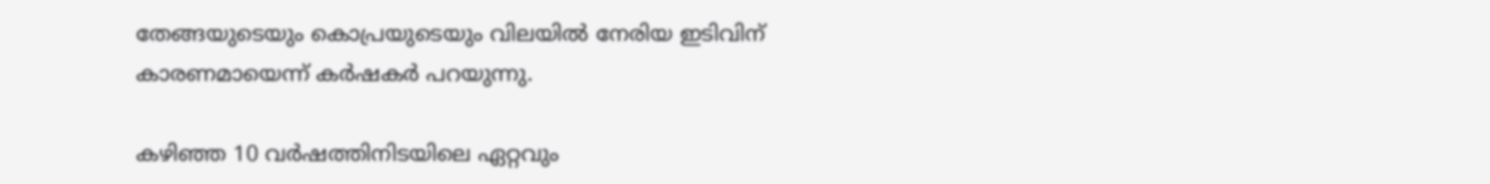തേങ്ങയുടെയും കൊപ്രയുടെയും വിലയില്‍ നേരിയ ഇടിവിന് കാരണമായെന്ന് കർഷകർ പറയുന്നു.

കഴിഞ്ഞ 10 വർഷത്തിനിടയിലെ ഏറ്റവും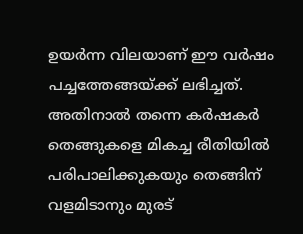ഉയർന്ന വിലയാണ് ഈ വർഷം പച്ചത്തേങ്ങയ്ക്ക് ലഭിച്ചത്. അതിനാല്‍ തന്നെ കർഷകർ തെങ്ങുകളെ മികച്ച രീതിയില്‍ പരിപാലിക്കുകയും തെങ്ങിന് വളമിടാനും മുരട്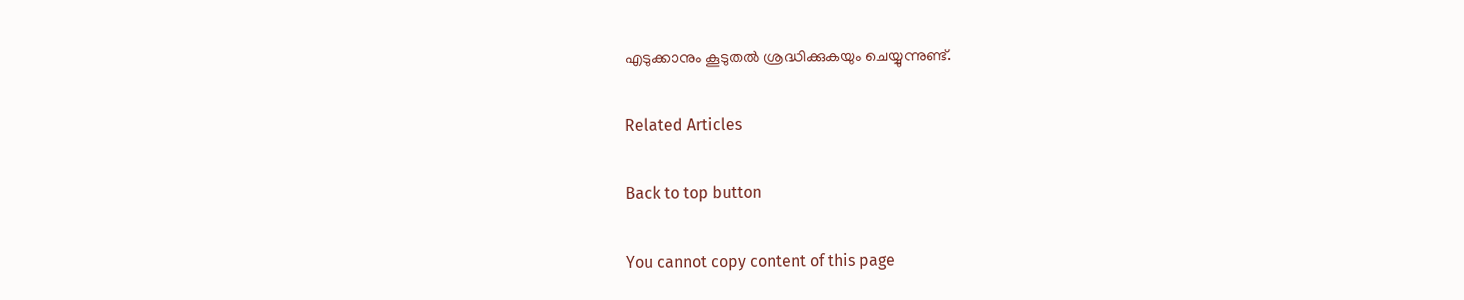എടുക്കാനും കൂടുതല്‍ ശ്രദ്ധിക്കുകയും ചെയ്യുന്നുണ്ട്.

Related Articles

Back to top button

You cannot copy content of this page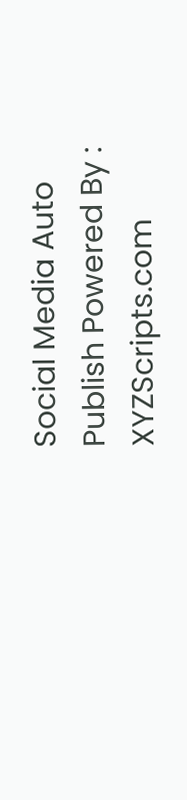Social Media Auto Publish Powered By : XYZScripts.com